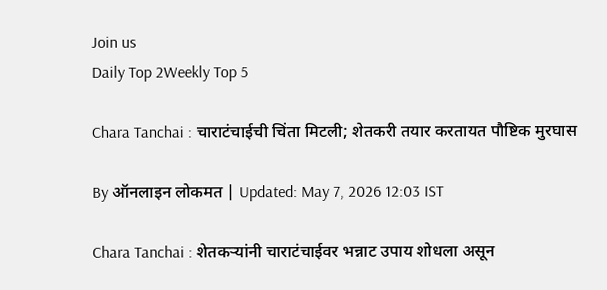Join us
Daily Top 2Weekly Top 5

Chara Tanchai : चाराटंचाईची चिंता मिटली; शेतकरी तयार करतायत पौष्टिक मुरघास

By ऑनलाइन लोकमत | Updated: May 7, 2026 12:03 IST

Chara Tanchai : शेतकऱ्यांनी चाराटंचाईवर भन्नाट उपाय शोधला असून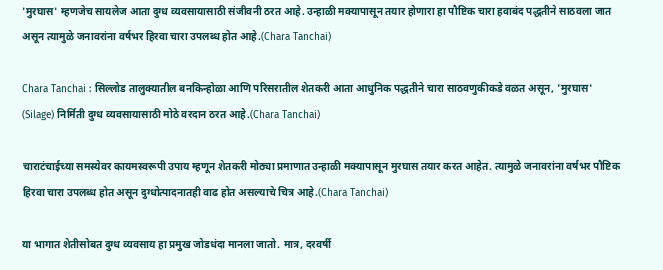'मुरघास' म्हणजेच सायलेज आता दुग्ध व्यवसायासाठी संजीवनी ठरत आहे. उन्हाळी मक्यापासून तयार होणारा हा पौष्टिक चारा हवाबंद पद्धतीने साठवला जात असून त्यामुळे जनावरांना वर्षभर हिरवा चारा उपलब्ध होत आहे.(Chara Tanchai)

Chara Tanchai : सिल्लोड तालुक्यातील बनकिन्होळा आणि परिसरातील शेतकरी आता आधुनिक पद्धतीने चारा साठवणुकीकडे वळत असून, 'मुरघास' (Silage) निर्मिती दुग्ध व्यवसायासाठी मोठे वरदान ठरत आहे.(Chara Tanchai)

चाराटंचाईच्या समस्येवर कायमस्वरूपी उपाय म्हणून शेतकरी मोठ्या प्रमाणात उन्हाळी मक्यापासून मुरघास तयार करत आहेत. त्यामुळे जनावरांना वर्षभर पौष्टिक हिरवा चारा उपलब्ध होत असून दुग्धोत्पादनातही वाढ होत असल्याचे चित्र आहे.(Chara Tanchai)

या भागात शेतीसोबत दुग्ध व्यवसाय हा प्रमुख जोडधंदा मानला जातो. मात्र, दरवर्षी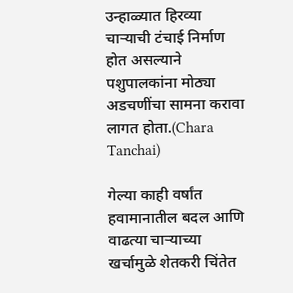उन्हाळ्यात हिरव्या चाऱ्याची टंचाई निर्माण होत असल्याने पशुपालकांना मोठ्या अडचणींचा सामना करावा लागत होता.(Chara Tanchai)

गेल्या काही वर्षांत हवामानातील बदल आणि वाढत्या चाऱ्याच्या खर्चामुळे शेतकरी चिंतेत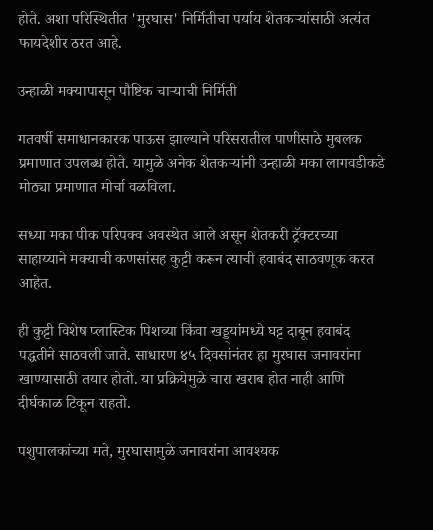होते. अशा परिस्थितीत 'मुरघास' निर्मितीचा पर्याय शेतकऱ्यांसाठी अत्यंत फायदेशीर ठरत आहे.

उन्हाळी मक्यापासून पौष्टिक चाऱ्याची निर्मिती

गतवर्षी समाधानकारक पाऊस झाल्याने परिसरातील पाणीसाठे मुबलक प्रमाणात उपलब्ध होते. यामुळे अनेक शेतकऱ्यांनी उन्हाळी मका लागवडीकडे मोठ्या प्रमाणात मोर्चा वळविला.

सध्या मका पीक परिपक्व अवस्थेत आले असून शेतकरी ट्रॅक्टरच्या साहाय्याने मक्याची कणसांसह कुट्टी करून त्याची हवाबंद साठवणूक करत आहेत.

ही कुट्टी विशेष प्लास्टिक पिशव्या किंवा खड्ड्यांमध्ये घट्ट दाबून हवाबंद पद्धतीने साठवली जाते. साधारण ४५ दिवसांनंतर हा मुरघास जनावरांना खाण्यासाठी तयार होतो. या प्रक्रियेमुळे चारा खराब होत नाही आणि दीर्घकाळ टिकून राहतो.

पशुपालकांच्या मते, मुरघासामुळे जनावरांना आवश्यक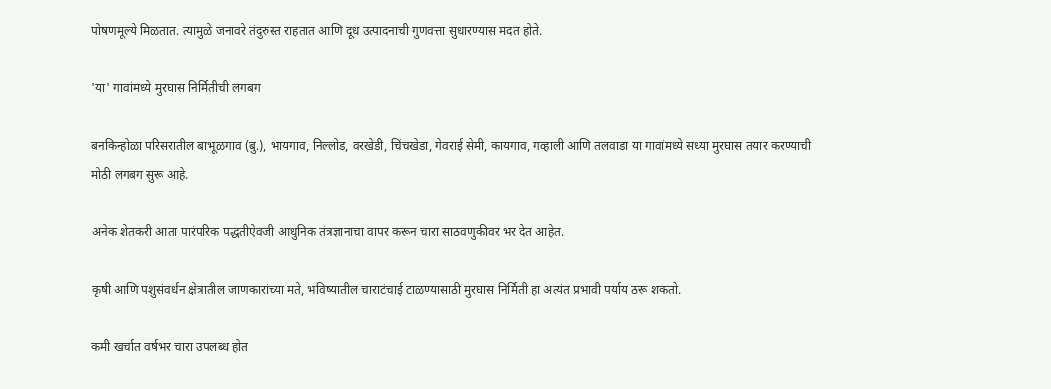पोषणमूल्ये मिळतात. त्यामुळे जनावरे तंदुरुस्त राहतात आणि दूध उत्पादनाची गुणवत्ता सुधारण्यास मदत होते.

'या' गावांमध्ये मुरघास निर्मितीची लगबग

बनकिन्होळा परिसरातील बाभूळगाव (बु.), भायगाव, निल्लोड, वरखेडी, चिंचखेडा, गेवराई सेमी, कायगाव, गव्हाली आणि तलवाडा या गावांमध्ये सध्या मुरघास तयार करण्याची मोठी लगबग सुरू आहे.

अनेक शेतकरी आता पारंपरिक पद्धतीऐवजी आधुनिक तंत्रज्ञानाचा वापर करून चारा साठवणुकीवर भर देत आहेत.

कृषी आणि पशुसंवर्धन क्षेत्रातील जाणकारांच्या मते, भविष्यातील चाराटंचाई टाळण्यासाठी मुरघास निर्मिती हा अत्यंत प्रभावी पर्याय ठरू शकतो.

कमी खर्चात वर्षभर चारा उपलब्ध होत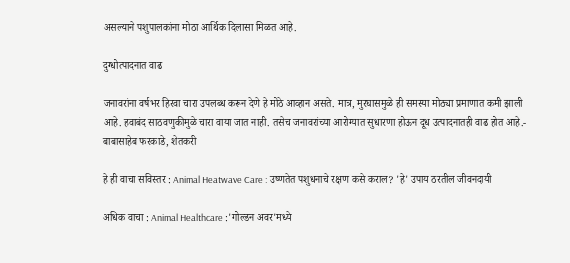असल्याने पशुपालकांना मोठा आर्थिक दिलासा मिळत आहे.

दुग्धोत्पादनात वाढ

जनावरांना वर्षभर हिरवा चारा उपलब्ध करून देणे हे मोठे आव्हान असते. मात्र, मुरघासमुळे ही समस्या मोठ्या प्रमाणात कमी झाली आहे. हवाबंद साठवणुकीमुळे चारा वाया जात नाही. तसेच जनावरांच्या आरोग्यात सुधारणा होऊन दूध उत्पादनातही वाढ होत आहे.- बाबासाहेब फरकाडे, शेतकरी

हे ही वाचा सविस्तर : Animal Heatwave Care : उष्णतेत पशुधनाचे रक्षण कसे कराल? 'हे' उपाय ठरतील जीवनदायी

अधिक वाचा : Animal Healthcare :'गोल्डन अवर'मध्ये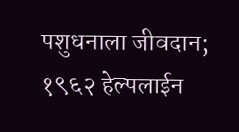पशुधनाला जीवदान; १९६२ हेल्पलाईन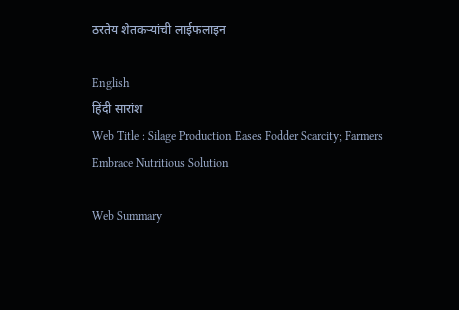ठरतेय शेतकऱ्यांची लाईफलाइन

English
हिंदी सारांश
Web Title : Silage Production Eases Fodder Scarcity; Farmers Embrace Nutritious Solution

Web Summary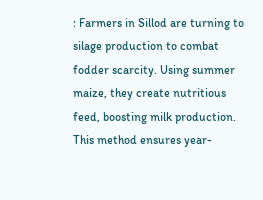: Farmers in Sillod are turning to silage production to combat fodder scarcity. Using summer maize, they create nutritious feed, boosting milk production. This method ensures year-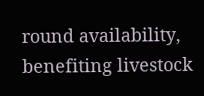round availability, benefiting livestock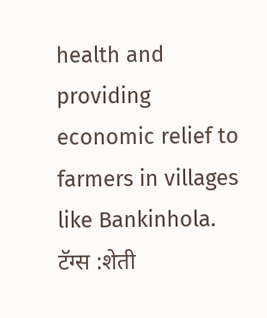health and providing economic relief to farmers in villages like Bankinhola.
टॅग्स :शेती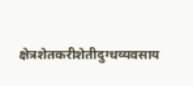क्षेत्रशेतकरीशेतीदुग्धव्यवसाय